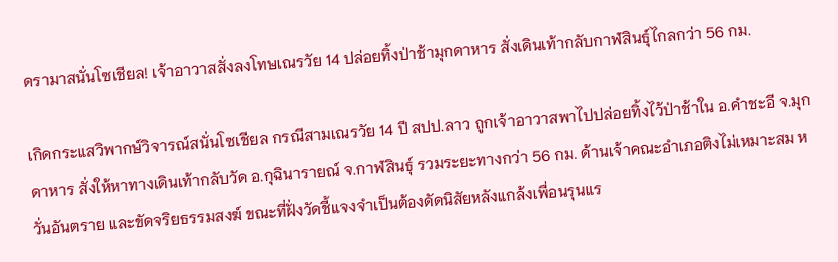ดรามาสนั่นโซเชียล! เจ้าอาวาสสั่งลงโทษเณรวัย 14 ปล่อยทิ้งป่าช้ามุกดาหาร สั่งเดินเท้ากลับกาฬสินธุ์ไกลกว่า 56 กม.

เกิดกระแสวิพากษ์วิจารณ์สนั่นโซเชียล กรณีสามเณรวัย 14 ปี สปป.ลาว ถูกเจ้าอาวาสพาไปปล่อยทิ้งไว้ป่าช้าใน อ.คำชะอี จ.มุกดาหาร สั่งให้หาทางเดินเท้ากลับวัด อ.กุฉินารายณ์ จ.กาฬสินธุ์ รวมระยะทางกว่า 56 กม. ด้านเจ้าคณะอำเภอติงไม่เหมาะสม หวั่นอันตราย และขัดจริยธรรมสงฆ์ ขณะที่ฝั่งวัดชี้แจงจำเป็นต้องดัดนิสัยหลังแกล้งเพื่อนรุนแร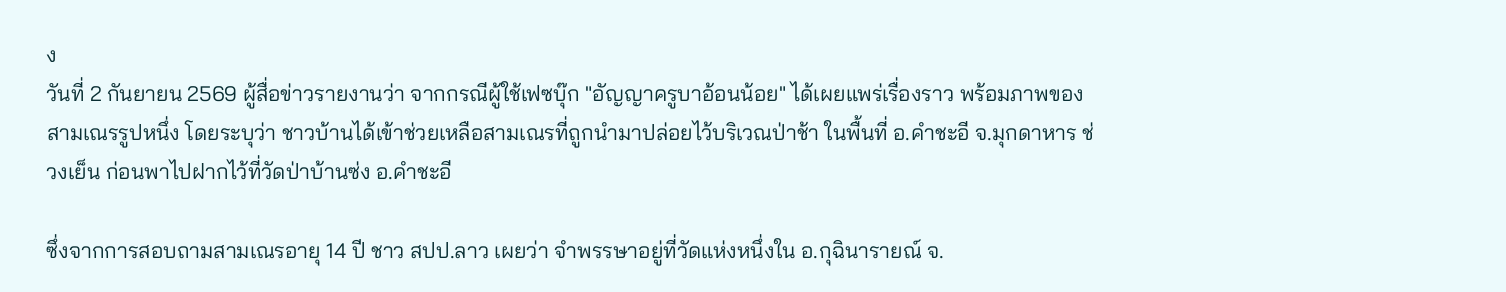ง
วันที่ 2 กันยายน 2569 ผู้สื่อข่าวรายงานว่า จากกรณีผู้ใช้เฟซบุ๊ก "อัญญาครูบาอ้อนน้อย" ได้เผยแพร่เรื่องราว พร้อมภาพของสามเณรรูปหนึ่ง โดยระบุว่า ชาวบ้านได้เข้าช่วยเหลือสามเณรที่ถูกนำมาปล่อยไว้บริเวณป่าช้า ในพื้นที่ อ.คำชะอี จ.มุกดาหาร ช่วงเย็น ก่อนพาไปฝากไว้ที่วัดป่าบ้านซ่ง อ.คำชะอี

ซึ่งจากการสอบถามสามเณรอายุ 14 ปี ชาว สปป.ลาว เผยว่า จำพรรษาอยู่ที่วัดแห่งหนึ่งใน อ.กุฉินารายณ์ จ.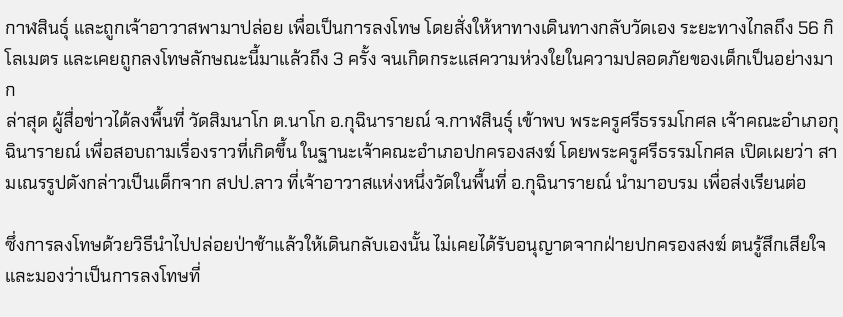กาฬสินธุ์ และถูกเจ้าอาวาสพามาปล่อย เพื่อเป็นการลงโทษ โดยสั่งให้หาทางเดินทางกลับวัดเอง ระยะทางไกลถึง 56 กิโลเมตร และเคยถูกลงโทษลักษณะนี้มาแล้วถึง 3 ครั้ง จนเกิดกระแสความห่วงใยในความปลอดภัยของเด็กเป็นอย่างมาก
ล่าสุด ผู้สื่อข่าวได้ลงพื้นที่ วัดสิมนาโก ต.นาโก อ.กุฉินารายณ์ จ.กาฬสินธุ์ เข้าพบ พระครูศรีธรรมโกศล เจ้าคณะอำเภอกุฉินารายณ์ เพื่อสอบถามเรื่องราวที่เกิดขึ้น ในฐานะเจ้าคณะอำเภอปกครองสงฆ์ โดยพระครูศรีธรรมโกศล เปิดเผยว่า สามเณรรูปดังกล่าวเป็นเด็กจาก สปป.ลาว ที่เจ้าอาวาสแห่งหนึ่งวัดในพื้นที่ อ.กุฉินารายณ์ นำมาอบรม เพื่อส่งเรียนต่อ

ซึ่งการลงโทษด้วยวิธีนำไปปล่อยป่าช้าแล้วให้เดินกลับเองนั้น ไม่เคยได้รับอนุญาตจากฝ่ายปกครองสงฆ์ ตนรู้สึกเสียใจ และมองว่าเป็นการลงโทษที่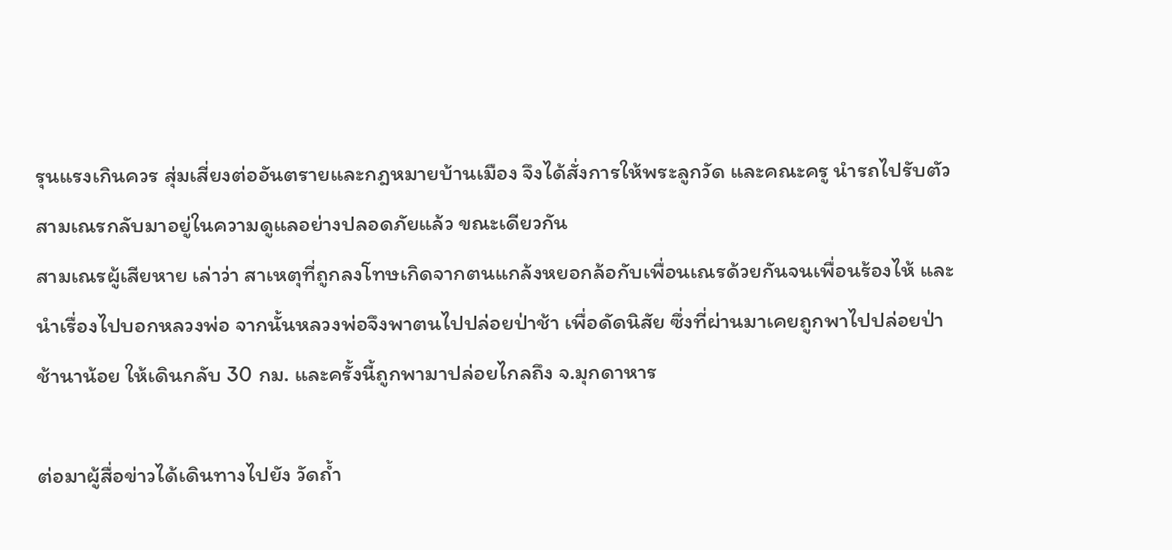รุนแรงเกินควร สุ่มเสี่ยงต่ออันตรายและกฎหมายบ้านเมือง จึงได้สั่งการให้พระลูกวัด และคณะครู นำรถไปรับตัวสามเณรกลับมาอยู่ในความดูแลอย่างปลอดภัยแล้ว ขณะเดียวกัน
สามเณรผู้เสียหาย เล่าว่า สาเหตุที่ถูกลงโทษเกิดจากตนแกล้งหยอกล้อกับเพื่อนเณรด้วยกันจนเพื่อนร้องไห้ และนำเรื่องไปบอกหลวงพ่อ จากนั้นหลวงพ่อจึงพาตนไปปล่อยป่าช้า เพื่อดัดนิสัย ซึ่งที่ผ่านมาเคยถูกพาไปปล่อยป่าช้านาน้อย ให้เดินกลับ 30 กม. และครั้งนี้ถูกพามาปล่อยไกลถึง จ.มุกดาหาร

ต่อมาผู้สื่อข่าวได้เดินทางไปยัง วัดถ้ำ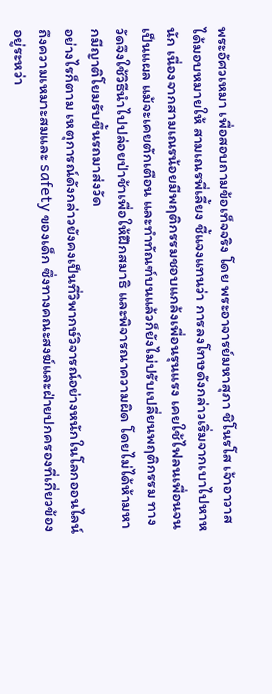พระอัศวเหมา เพื่อสอบถามข้อเท็จจริง โดย พระอาจารย์มหาสุภา ชิโนรโส เจ้าอาวาส ได้มอบหมายให้ สามเณรพี่เลี้ยง ชี้แจงแทนว่า การลงโทษดังกล่าวเริ่มจากเบาไปหาหนัก เนื่องจากสามเณรน้อยมีพฤติกรรมชอบแกล้งเพื่อนรุนแรง เคยใช้ไฟลนเพื่อนจนเป็นแผล แม้จะเคยตักเตือน และทำทัณฑ์บนแล้วก็ยังไม่ปรับเปลี่ยนพฤติกรรม ทางวัดจึงใช้วิธีนำไปปล่อยป่าช้าเพื่อให้ฝึกสมาธิ และพิจารณาความผิด โดยไม่ได้ห้ามหากมีญาติโยมรับขึ้นรถมาส่งวัด
อย่างไรก็ตาม เหตุการณ์ดังกล่าวยังคงเป็นที่วิพากษ์วิจารณ์อย่างหนักในโลกออนไลน์ ถึงความเหมาะสมและ safety ของเด็ก ซึ่งทางคณะสงฆ์และฝ่ายปกครองที่เกี่ยวข้อง อยู่ระหว่า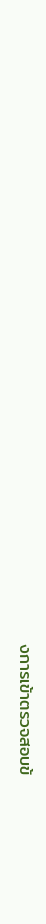งการเข้าตรวจสอบข้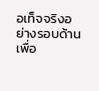อเท็จจริงอย่างรอบด้าน เพื่อ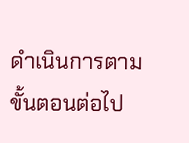ดำเนินการตามขั้นตอนต่อไป